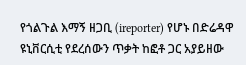የጎልጉል እማኝ ዘጋቢ (ireporter) የሆኑ በድሬዳዋ ዩኒቨርሲቲ የደረሰውን ጥቃት ከፎቶ ጋር አያይዘው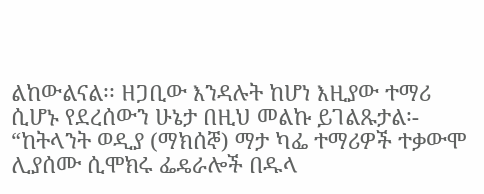ልከውልናል፡፡ ዘጋቢው እንዳሉት ከሆነ እዚያው ተማሪ ሲሆኑ የደረሰውን ሁኔታ በዚህ መልኩ ይገልጹታል፡-
“ከትላንት ወዲያ (ማክሰኞ) ማታ ካፌ ተማሪዎች ተቃውሞ ሊያሰሙ ሲሞክሩ ፌዴራሎች በዱላ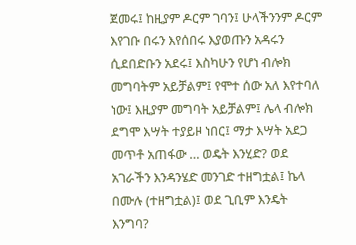ጀመሩ፤ ከዚያም ዶርም ገባን፤ ሁላችንንም ዶርም እየገቡ በሩን እየሰበሩ እያወጡን አዳሩን ሲደበድቡን አደሩ፤ እስካሁን የሆነ ብሎክ መግባትም አይቻልም፤ የሞተ ሰው አለ እየተባለ ነው፤ እዚያም መግባት አይቻልም፤ ሌላ ብሎክ ደግሞ እሣት ተያይዞ ነበር፤ ማታ እሣት አደጋ መጥቶ አጠፋው … ወዴት እንሂድ? ወደ አገራችን እንዳንሄድ መንገድ ተዘግቷል፤ ኬላ በሙሉ (ተዘግቷል)፤ ወደ ጊቢም እንዴት እንግባ?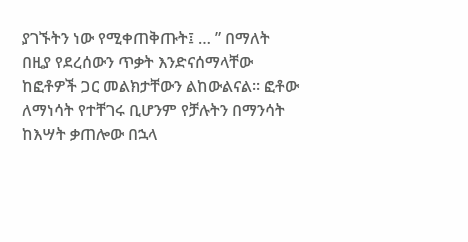ያገኙትን ነው የሚቀጠቅጡት፤ … ” በማለት በዚያ የደረሰውን ጥቃት እንድናሰማላቸው ከፎቶዎች ጋር መልክታቸውን ልከውልናል፡፡ ፎቶው ለማነሳት የተቸገሩ ቢሆንም የቻሉትን በማንሳት ከእሣት ቃጠሎው በኋላ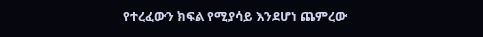የተረፈውን ክፍል የሚያሳይ እንደሆነ ጨምረው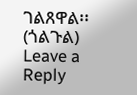ገልጸዋል፡፡ (ጎልጉል)
Leave a Reply